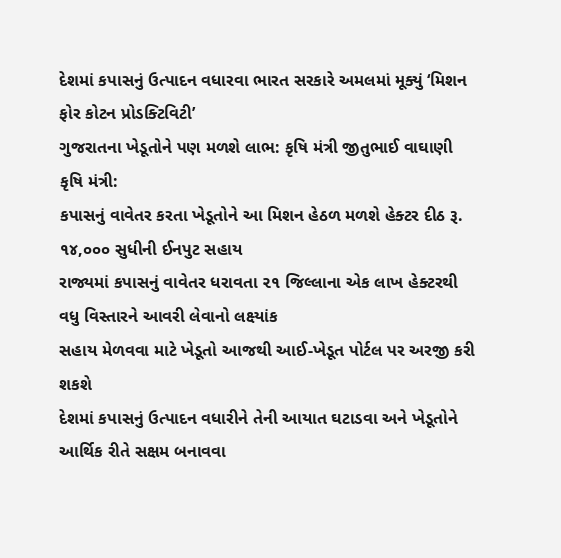દેશમાં કપાસનું ઉત્પાદન વધારવા ભારત સરકારે અમલમાં મૂક્યું ‘મિશન ફોર કોટન પ્રોડક્ટિવિટી’
ગુજરાતના ખેડૂતોને પણ મળશે લાભ: કૃષિ મંત્રી જીતુભાઈ વાઘાણી
કૃષિ મંત્રી:
કપાસનું વાવેતર કરતા ખેડૂતોને આ મિશન હેઠળ મળશે હેક્ટર દીઠ રૂ. ૧૪,૦૦૦ સુધીની ઈનપુટ સહાય
રાજ્યમાં કપાસનું વાવેતર ધરાવતા ૨૧ જિલ્લાના એક લાખ હેક્ટરથી વધુ વિસ્તારને આવરી લેવાનો લક્ષ્યાંક
સહાય મેળવવા માટે ખેડૂતો આજથી આઈ-ખેડૂત પોર્ટલ પર અરજી કરી શકશે
દેશમાં કપાસનું ઉત્પાદન વધારીને તેની આયાત ઘટાડવા અને ખેડૂતોને આર્થિક રીતે સક્ષમ બનાવવા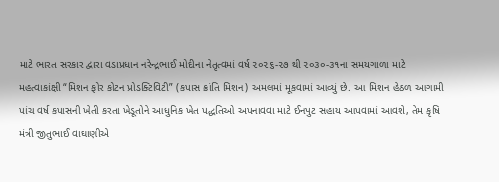માટે ભારત સરકાર દ્વારા વડાપ્રધાન નરેન્દ્રભાઈ મોદીના નેતૃત્વમાં વર્ષ ૨૦૨૬-૨૭ થી ૨૦૩૦-૩૧ના સમયગાળા માટે મહત્વાકાંક્ષી “મિશન ફોર કોટન પ્રોડક્ટિવિટી” (કપાસ ક્રાંતિ મિશન) અમલમાં મૂકવામાં આવ્યું છે. આ મિશન હેઠળ આગામી પાંચ વર્ષ કપાસની ખેતી કરતા ખેડૂતોને આધુનિક ખેત પદ્ધતિઓ અપનાવવા માટે ઈનપુટ સહાય આપવામાં આવશે, તેમ કૃષિ મંત્રી જીતુભાઈ વાઘાણીએ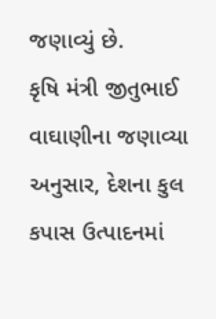જણાવ્યું છે.
કૃષિ મંત્રી જીતુભાઈ વાઘાણીના જણાવ્યા અનુસાર, દેશના કુલ કપાસ ઉત્પાદનમાં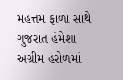મહત્તમ ફાળા સાથે ગુજરાત હંમેશા અગ્રીમ હરોળમાં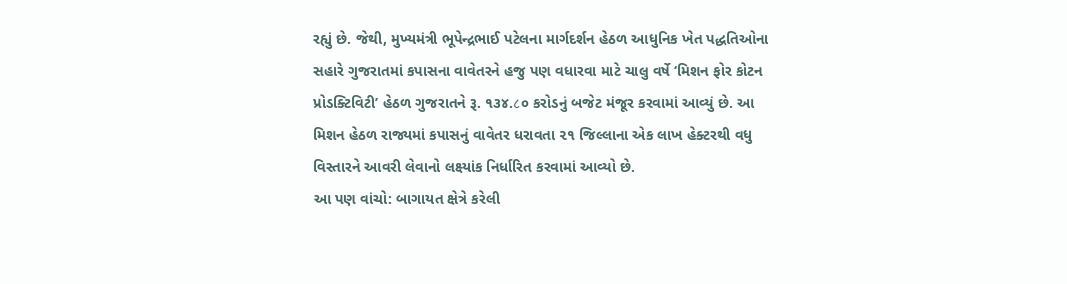રહ્યું છે. જેથી, મુખ્યમંત્રી ભૂપેન્દ્રભાઈ પટેલના માર્ગદર્શન હેઠળ આધુનિક ખેત પદ્ધતિઓના સહારે ગુજરાતમાં કપાસના વાવેતરને હજુ પણ વધારવા માટે ચાલુ વર્ષે ‘મિશન ફોર કોટન પ્રોડક્ટિવિટી’ હેઠળ ગુજરાતને રૂ. ૧૩૪.८૦ કરોડનું બજેટ મંજૂર કરવામાં આવ્યું છે. આ મિશન હેઠળ રાજ્યમાં કપાસનું વાવેતર ધરાવતા ૨૧ જિલ્લાના એક લાખ હેક્ટરથી વધુ વિસ્તારને આવરી લેવાનો લક્ષ્યાંક નિર્ધારિત કરવામાં આવ્યો છે.
આ પણ વાંચો: બાગાયત ક્ષેત્રે કરેલી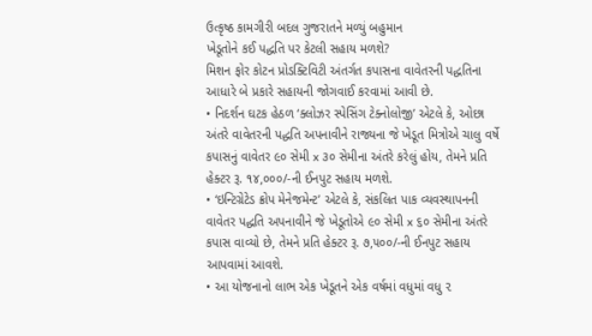ઉત્કૃષ્ઠ કામગીરી બદલ ગુજરાતને મળ્યું બહુમાન
ખેડૂતોને કઈ પદ્ધતિ પર કેટલી સહાય મળશે?
મિશન ફોર કોટન પ્રોડક્ટિવિટી અંતર્ગત કપાસના વાવેતરની પદ્ધતિના આધારે બે પ્રકારે સહાયની જોગવાઈ કરવામાં આવી છે.
• નિદર્શન ઘટક હેઠળ ‘ક્લોઝર સ્પેસિંગ ટેક્નોલોજી’ એટલે કે, ઓછા અંતરે વાવેતરની પદ્ધતિ અપનાવીને રાજ્યના જે ખેડૂત મિત્રોએ ચાલુ વર્ષે કપાસનું વાવેતર ૯૦ સેમી x ૩૦ સેમીના અંતરે કરેલું હોય, તેમને પ્રતિ હેક્ટર રૂ. ૧૪,૦૦૦/-ની ઈનપુટ સહાય મળશે.
• ‘ઇન્ટિગ્રેટેડ ક્રોપ મેનેજમેન્ટ’ એટલે કે, સંકલિત પાક વ્યવસ્થાપનની વાવેતર પદ્ધતિ અપનાવીને જે ખેડૂતોએ ૯૦ સેમી x ૬૦ સેમીના અંતરે કપાસ વાવ્યો છે, તેમને પ્રતિ હેક્ટર રૂ. ૭,૫૦૦/-ની ઈનપુટ સહાય આપવામાં આવશે.
• આ યોજનાનો લાભ એક ખેડૂતને એક વર્ષમાં વધુમાં વધુ ૨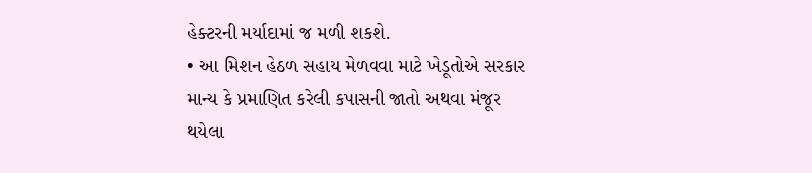હેક્ટરની મર્યાદામાં જ મળી શકશે.
• આ મિશન હેઠળ સહાય મેળવવા માટે ખેડૂતોએ સરકાર માન્ય કે પ્રમાણિત કરેલી કપાસની જાતો અથવા મંજૂર થયેલા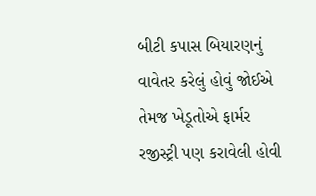બીટી કપાસ બિયારણનું વાવેતર કરેલું હોવું જોઈએ તેમજ ખેડૂતોએ ફાર્મર રજીસ્ટ્રી પણ કરાવેલી હોવી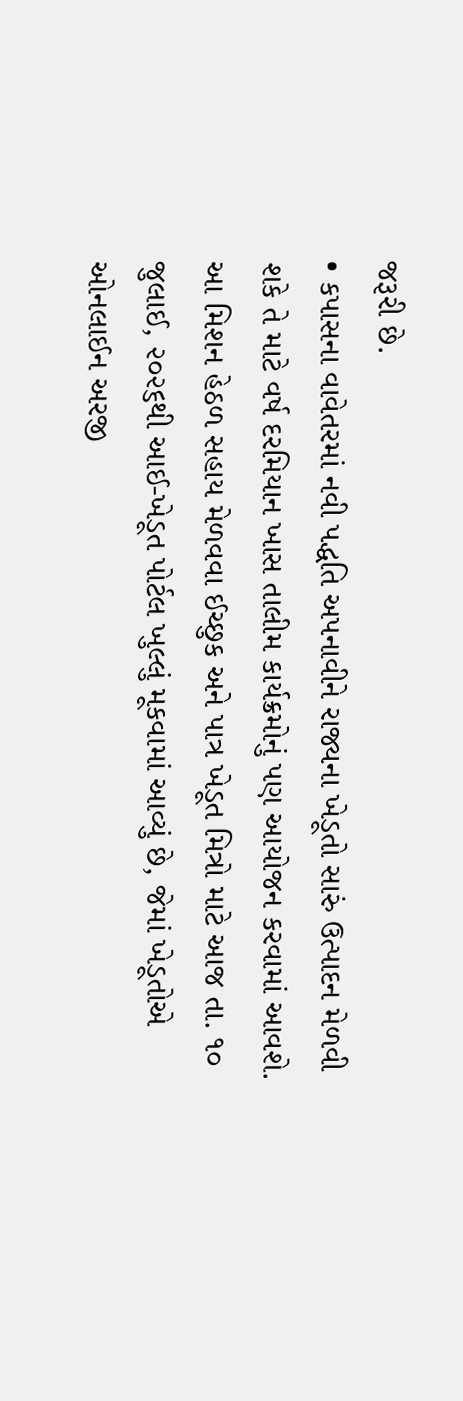જરૂરી છે.
• કપાસના વાવેતરમાં નવી પદ્ધતિ અપનાવીને રાજ્યના ખેડૂતો સારું ઉત્પાદન મેળવી શકે તે માટે વર્ષ દરમિયાન ખાસ તાલીમ કાર્યક્રમોનું પણ આયોજન કરવામાં આવશે.
આ મિશન હેઠળ સહાય મેળવવા ઈચ્છુક અને પાત્ર ખેડૂત મિત્રો માટે આજ તા. ૧૦ જુલાઈ, ૨૦૨૬થી આઈ-ખેડૂત પોર્ટલ ખુલ્લું મૂકવામાં આવ્યું છે, જેમાં ખેડૂતોએ ઓનલાઈન અરજી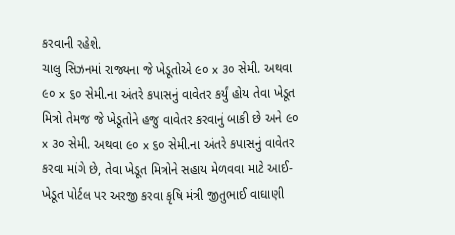કરવાની રહેશે.
ચાલુ સિઝનમાં રાજ્યના જે ખેડૂતોએ ૯૦ x ૩૦ સેમી. અથવા ૯૦ x ૬૦ સેમી.ના અંતરે કપાસનું વાવેતર કર્યું હોય તેવા ખેડૂત મિત્રો તેમજ જે ખેડૂતોને હજુ વાવેતર કરવાનું બાકી છે અને ૯૦ x ૩૦ સેમી. અથવા ૯૦ x ૬૦ સેમી.ના અંતરે કપાસનું વાવેતર કરવા માંગે છે, તેવા ખેડૂત મિત્રોને સહાય મેળવવા માટે આઈ-ખેડૂત પોર્ટલ પર અરજી કરવા કૃષિ મંત્રી જીતુભાઈ વાઘાણી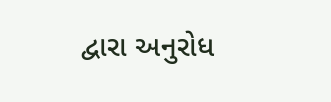દ્વારા અનુરોધ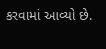કરવામાં આવ્યો છે.